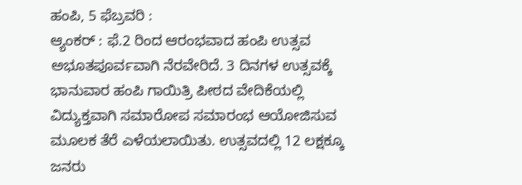ಹಂಪಿ, 5 ಫೆಬ್ರವರಿ :
ಆ್ಯಂಕರ್ : ಫೆ.2 ರಿಂದ ಆರಂಭವಾದ ಹಂಪಿ ಉತ್ಸವ ಅಭೂತಪೂರ್ವವಾಗಿ ನೆರವೇರಿದೆ. 3 ದಿನಗಳ ಉತ್ಸವಕ್ಕೆ ಭಾನುವಾರ ಹಂಪಿ ಗಾಯಿತ್ರಿ ಪೀಠದ ವೇದಿಕೆಯಲ್ಲಿ ವಿದ್ಯುಕ್ತವಾಗಿ ಸಮಾರೋಪ ಸಮಾರಂಭ ಆಯೋಜಿಸುವ ಮೂಲಕ ತೆರೆ ಎಳೆಯಲಾಯಿತು. ಉತ್ಸವದಲ್ಲಿ 12 ಲಕ್ಷಕ್ಕೂ ಜನರು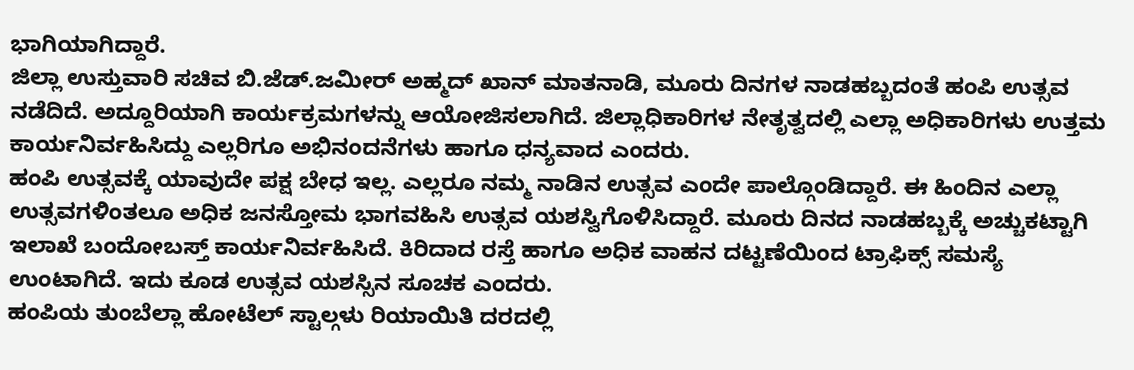ಭಾಗಿಯಾಗಿದ್ದಾರೆ.
ಜಿಲ್ಲಾ ಉಸ್ತುವಾರಿ ಸಚಿವ ಬಿ.ಜೆಡ್.ಜಮೀರ್ ಅಹ್ಮದ್ ಖಾನ್ ಮಾತನಾಡಿ, ಮೂರು ದಿನಗಳ ನಾಡಹಬ್ಬದಂತೆ ಹಂಪಿ ಉತ್ಸವ ನಡೆದಿದೆ. ಅದ್ದೂರಿಯಾಗಿ ಕಾರ್ಯಕ್ರಮಗಳನ್ನು ಆಯೋಜಿಸಲಾಗಿದೆ. ಜಿಲ್ಲಾಧಿಕಾರಿಗಳ ನೇತೃತ್ವದಲ್ಲಿ ಎಲ್ಲಾ ಅಧಿಕಾರಿಗಳು ಉತ್ತಮ ಕಾರ್ಯನಿರ್ವಹಿಸಿದ್ದು ಎಲ್ಲರಿಗೂ ಅಭಿನಂದನೆಗಳು ಹಾಗೂ ಧನ್ಯವಾದ ಎಂದರು.
ಹಂಪಿ ಉತ್ಸವಕ್ಕೆ ಯಾವುದೇ ಪಕ್ಷ ಬೇಧ ಇಲ್ಲ. ಎಲ್ಲರೂ ನಮ್ಮ ನಾಡಿನ ಉತ್ಸವ ಎಂದೇ ಪಾಲ್ಗೊಂಡಿದ್ದಾರೆ. ಈ ಹಿಂದಿನ ಎಲ್ಲಾ ಉತ್ಸವಗಳಿಂತಲೂ ಅಧಿಕ ಜನಸ್ತೋಮ ಭಾಗವಹಿಸಿ ಉತ್ಸವ ಯಶಸ್ವಿಗೊಳಿಸಿದ್ದಾರೆ. ಮೂರು ದಿನದ ನಾಡಹಬ್ಬಕ್ಕೆ ಅಚ್ಚುಕಟ್ಟಾಗಿ ಇಲಾಖೆ ಬಂದೋಬಸ್ತ್ ಕಾರ್ಯನಿರ್ವಹಿಸಿದೆ. ಕಿರಿದಾದ ರಸ್ತೆ ಹಾಗೂ ಅಧಿಕ ವಾಹನ ದಟ್ಟಣೆಯಿಂದ ಟ್ರಾಫಿಕ್ಸ್ ಸಮಸ್ಯೆ ಉಂಟಾಗಿದೆ. ಇದು ಕೂಡ ಉತ್ಸವ ಯಶಸ್ಸಿನ ಸೂಚಕ ಎಂದರು.
ಹಂಪಿಯ ತುಂಬೆಲ್ಲಾ ಹೋಟೆಲ್ ಸ್ಟಾಲ್ಗಳು ರಿಯಾಯಿತಿ ದರದಲ್ಲಿ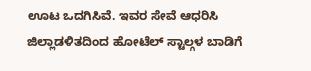ಊಟ ಒದಗಿಸಿವೆ. ಇವರ ಸೇವೆ ಆಧರಿಸಿ ಜಿಲ್ಲಾಡಳಿತದಿಂದ ಹೋಟೆಲ್ ಸ್ಟಾಲ್ಗಳ ಬಾಡಿಗೆ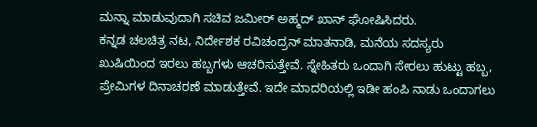ಮನ್ನಾ ಮಾಡುವುದಾಗಿ ಸಚಿವ ಜಮೀರ್ ಅಹ್ಮದ್ ಖಾನ್ ಘೋಷಿಸಿದರು.
ಕನ್ನಡ ಚಲಚಿತ್ರ ನಟ, ನಿರ್ದೇಶಕ ರವಿಚಂದ್ರನ್ ಮಾತನಾಡಿ, ಮನೆಯ ಸದಸ್ಯರು ಖುಷಿಯಿಂದ ಇರಲು ಹಬ್ಬಗಳು ಆಚರಿಸುತ್ತೇವೆ. ಸ್ನೇಹಿತರು ಒಂದಾಗಿ ಸೇರಲು ಹುಟ್ಟು ಹಬ್ಬ, ಪ್ರೇಮಿಗಳ ದಿನಾಚರಣೆ ಮಾಡುತ್ತೇವೆ. ಇದೇ ಮಾದರಿಯಲ್ಲಿ ಇಡೀ ಹಂಪಿ ನಾಡು ಒಂದಾಗಲು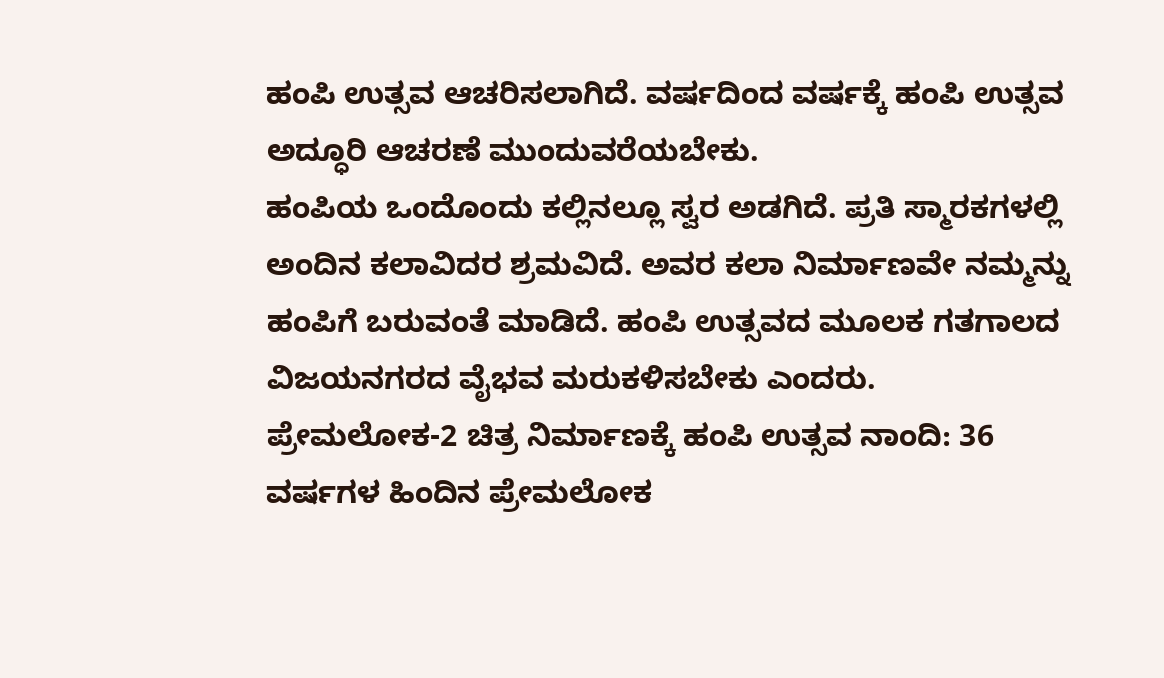ಹಂಪಿ ಉತ್ಸವ ಆಚರಿಸಲಾಗಿದೆ. ವರ್ಷದಿಂದ ವರ್ಷಕ್ಕೆ ಹಂಪಿ ಉತ್ಸವ ಅದ್ಧೂರಿ ಆಚರಣೆ ಮುಂದುವರೆಯಬೇಕು.
ಹಂಪಿಯ ಒಂದೊಂದು ಕಲ್ಲಿನಲ್ಲೂ ಸ್ವರ ಅಡಗಿದೆ. ಪ್ರತಿ ಸ್ಮಾರಕಗಳಲ್ಲಿ ಅಂದಿನ ಕಲಾವಿದರ ಶ್ರಮವಿದೆ. ಅವರ ಕಲಾ ನಿರ್ಮಾಣವೇ ನಮ್ಮನ್ನು ಹಂಪಿಗೆ ಬರುವಂತೆ ಮಾಡಿದೆ. ಹಂಪಿ ಉತ್ಸವದ ಮೂಲಕ ಗತಗಾಲದ ವಿಜಯನಗರದ ವೈಭವ ಮರುಕಳಿಸಬೇಕು ಎಂದರು.
ಪ್ರೇಮಲೋಕ-2 ಚಿತ್ರ ನಿರ್ಮಾಣಕ್ಕೆ ಹಂಪಿ ಉತ್ಸವ ನಾಂದಿ: 36 ವರ್ಷಗಳ ಹಿಂದಿನ ಪ್ರೇಮಲೋಕ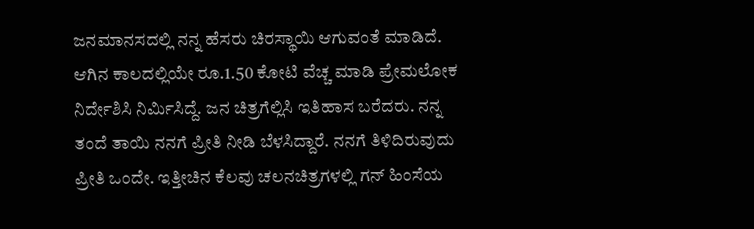ಜನಮಾನಸದಲ್ಲಿ ನನ್ನ ಹೆಸರು ಚಿರಸ್ಥಾಯಿ ಆಗುವಂತೆ ಮಾಡಿದೆ. ಆಗಿನ ಕಾಲದಲ್ಲಿಯೇ ರೂ.1.50 ಕೋಟಿ ವೆಚ್ಚ ಮಾಡಿ ಪ್ರೇಮಲೋಕ ನಿರ್ದೇಶಿಸಿ ನಿರ್ಮಿಸಿದ್ದೆ. ಜನ ಚಿತ್ರಗೆಲ್ಲಿಸಿ ಇತಿಹಾಸ ಬರೆದರು. ನನ್ನ ತಂದೆ ತಾಯಿ ನನಗೆ ಪ್ರೀತಿ ನೀಡಿ ಬೆಳಸಿದ್ದಾರೆ. ನನಗೆ ತಿಳಿದಿರುವುದು ಪ್ರೀತಿ ಒಂದೇ. ಇತ್ತೀಚಿನ ಕೆಲವು ಚಲನಚಿತ್ರಗಳಲ್ಲಿ ಗನ್ ಹಿಂಸೆಯ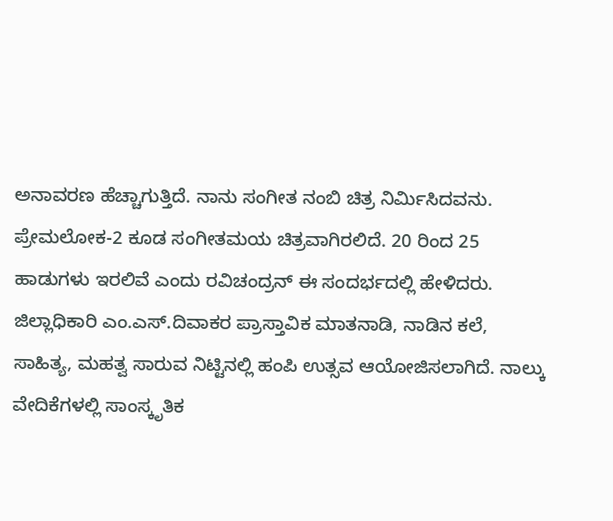ಅನಾವರಣ ಹೆಚ್ಚಾಗುತ್ತಿದೆ. ನಾನು ಸಂಗೀತ ನಂಬಿ ಚಿತ್ರ ನಿರ್ಮಿಸಿದವನು. ಪ್ರೇಮಲೋಕ-2 ಕೂಡ ಸಂಗೀತಮಯ ಚಿತ್ರವಾಗಿರಲಿದೆ. 20 ರಿಂದ 25 ಹಾಡುಗಳು ಇರಲಿವೆ ಎಂದು ರವಿಚಂದ್ರನ್ ಈ ಸಂದರ್ಭದಲ್ಲಿ ಹೇಳಿದರು.
ಜಿಲ್ಲಾಧಿಕಾರಿ ಎಂ.ಎಸ್.ದಿವಾಕರ ಪ್ರಾಸ್ತಾವಿಕ ಮಾತನಾಡಿ, ನಾಡಿನ ಕಲೆ, ಸಾಹಿತ್ಯ, ಮಹತ್ವ ಸಾರುವ ನಿಟ್ಟಿನಲ್ಲಿ ಹಂಪಿ ಉತ್ಸವ ಆಯೋಜಿಸಲಾಗಿದೆ. ನಾಲ್ಕು ವೇದಿಕೆಗಳಲ್ಲಿ ಸಾಂಸ್ಕೃತಿಕ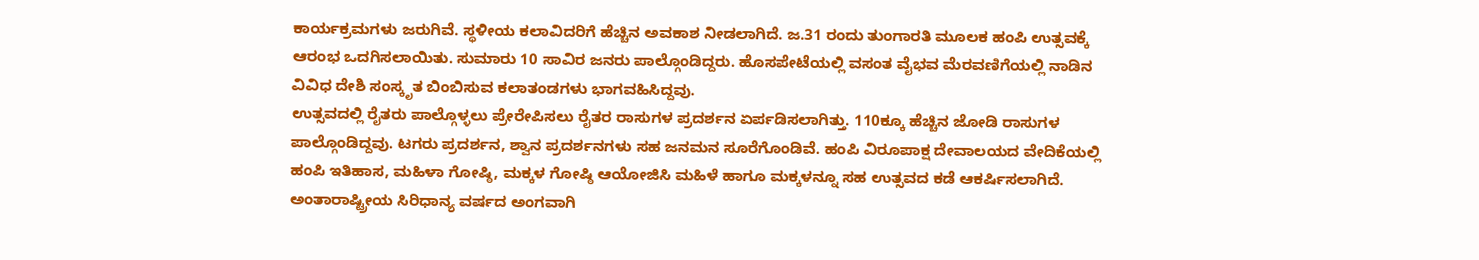ಕಾರ್ಯಕ್ರಮಗಳು ಜರುಗಿವೆ. ಸ್ಥಳೀಯ ಕಲಾವಿದರಿಗೆ ಹೆಚ್ಚಿನ ಅವಕಾಶ ನೀಡಲಾಗಿದೆ. ಜ.31 ರಂದು ತುಂಗಾರತಿ ಮೂಲಕ ಹಂಪಿ ಉತ್ಸವಕ್ಕೆ ಆರಂಭ ಒದಗಿಸಲಾಯಿತು. ಸುಮಾರು 10 ಸಾವಿರ ಜನರು ಪಾಲ್ಗೊಂಡಿದ್ದರು. ಹೊಸಪೇಟೆಯಲ್ಲಿ ವಸಂತ ವೈಭವ ಮೆರವಣಿಗೆಯಲ್ಲಿ ನಾಡಿನ ವಿವಿಧ ದೇಶಿ ಸಂಸ್ಕೃತ ಬಿಂಬಿಸುವ ಕಲಾತಂಡಗಳು ಭಾಗವಹಿಸಿದ್ದವು.
ಉತ್ಸವದಲ್ಲಿ ರೈತರು ಪಾಲ್ಗೊಳ್ಳಲು ಪ್ರೇರೇಪಿಸಲು ರೈತರ ರಾಸುಗಳ ಪ್ರದರ್ಶನ ಏರ್ಪಡಿಸಲಾಗಿತ್ತು. 110ಕ್ಕೂ ಹೆಚ್ಚಿನ ಜೋಡಿ ರಾಸುಗಳ ಪಾಲ್ಗೊಂಡಿದ್ದವು. ಟಗರು ಪ್ರದರ್ಶನ, ಶ್ವಾನ ಪ್ರದರ್ಶನಗಳು ಸಹ ಜನಮನ ಸೂರೆಗೊಂಡಿವೆ. ಹಂಪಿ ವಿರೂಪಾಕ್ಷ ದೇವಾಲಯದ ವೇದಿಕೆಯಲ್ಲಿ ಹಂಪಿ ಇತಿಹಾಸ, ಮಹಿಳಾ ಗೋಷ್ಠಿ, ಮಕ್ಕಳ ಗೋಷ್ಠಿ ಆಯೋಜಿಸಿ ಮಹಿಳೆ ಹಾಗೂ ಮಕ್ಕಳನ್ನೂ ಸಹ ಉತ್ಸವದ ಕಡೆ ಆಕರ್ಷಿಸಲಾಗಿದೆ.
ಅಂತಾರಾಷ್ಟ್ರೀಯ ಸಿರಿಧಾನ್ಯ ವರ್ಷದ ಅಂಗವಾಗಿ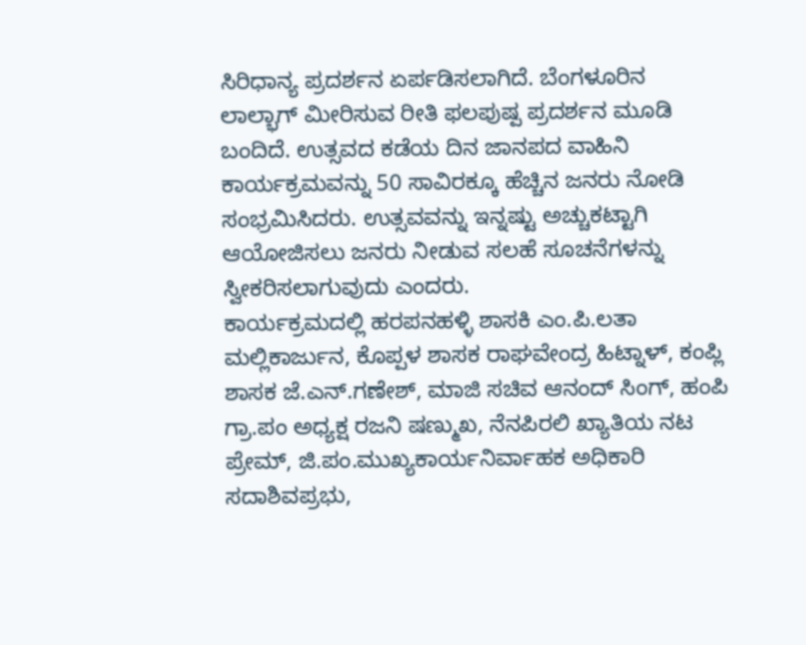ಸಿರಿಧಾನ್ಯ ಪ್ರದರ್ಶನ ಏರ್ಪಡಿಸಲಾಗಿದೆ. ಬೆಂಗಳೂರಿನ ಲಾಲ್ಭಾಗ್ ಮೀರಿಸುವ ರೀತಿ ಫಲಪುಷ್ಪ ಪ್ರದರ್ಶನ ಮೂಡಿ ಬಂದಿದೆ. ಉತ್ಸವದ ಕಡೆಯ ದಿನ ಜಾನಪದ ವಾಹಿನಿ ಕಾರ್ಯಕ್ರಮವನ್ನು 50 ಸಾವಿರಕ್ಕೂ ಹೆಚ್ಚಿನ ಜನರು ನೋಡಿ ಸಂಭ್ರಮಿಸಿದರು. ಉತ್ಸವವನ್ನು ಇನ್ನಷ್ಟು ಅಚ್ಚುಕಟ್ಟಾಗಿ ಆಯೋಜಿಸಲು ಜನರು ನೀಡುವ ಸಲಹೆ ಸೂಚನೆಗಳನ್ನು ಸ್ವೀಕರಿಸಲಾಗುವುದು ಎಂದರು.
ಕಾರ್ಯಕ್ರಮದಲ್ಲಿ ಹರಪನಹಳ್ಳಿ ಶಾಸಕಿ ಎಂ.ಪಿ.ಲತಾ ಮಲ್ಲಿಕಾರ್ಜುನ, ಕೊಪ್ಪಳ ಶಾಸಕ ರಾಘವೇಂದ್ರ ಹಿಟ್ನಾಳ್, ಕಂಪ್ಲಿ ಶಾಸಕ ಜೆ.ಎನ್.ಗಣೇಶ್, ಮಾಜಿ ಸಚಿವ ಆನಂದ್ ಸಿಂಗ್, ಹಂಪಿ ಗ್ರಾ.ಪಂ ಅಧ್ಯಕ್ಷ ರಜನಿ ಷಣ್ಮುಖ, ನೆನಪಿರಲಿ ಖ್ಯಾತಿಯ ನಟ ಪ್ರೇಮ್, ಜಿ.ಪಂ.ಮುಖ್ಯಕಾರ್ಯನಿರ್ವಾಹಕ ಅಧಿಕಾರಿ ಸದಾಶಿವಪ್ರಭು,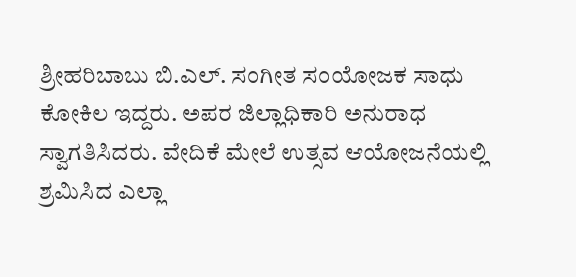ಶ್ರೀಹರಿಬಾಬು ಬಿ.ಎಲ್. ಸಂಗೀತ ಸಂಯೋಜಕ ಸಾಧು ಕೋಕಿಲ ಇದ್ದರು. ಅಪರ ಜಿಲ್ಲಾಧಿಕಾರಿ ಅನುರಾಧ ಸ್ವಾಗತಿಸಿದರು. ವೇದಿಕೆ ಮೇಲೆ ಉತ್ಸವ ಆಯೋಜನೆಯಲ್ಲಿ ಶ್ರಮಿಸಿದ ಎಲ್ಲಾ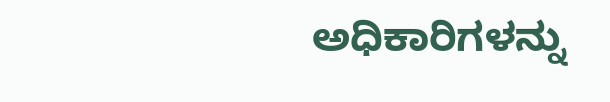ಅಧಿಕಾರಿಗಳನ್ನು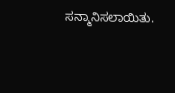ಸನ್ಮಾನಿಸಲಾಯಿತು.